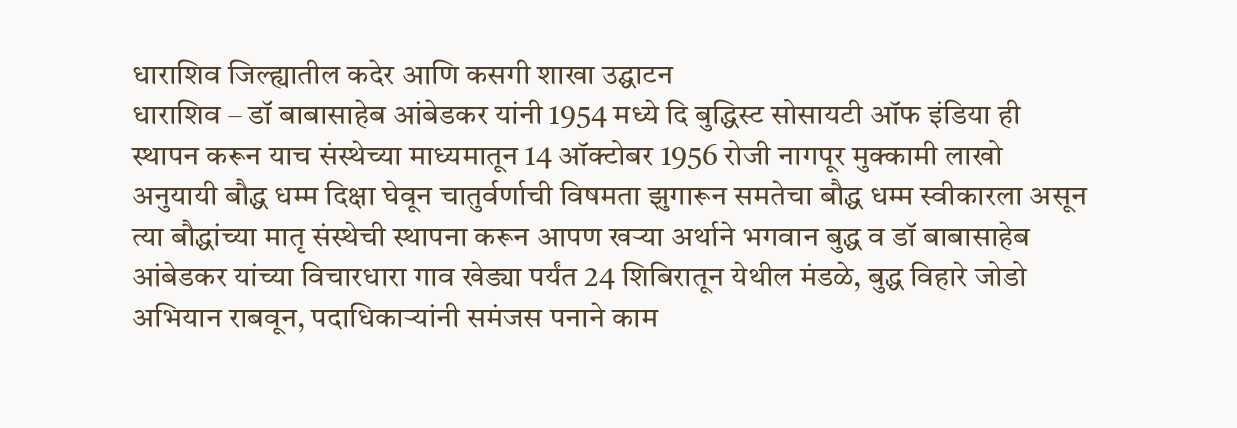धाराशिव जिल्ह्यातील कदेर आणि कसगी शाखा उद्घाटन
धाराशिव – डॉ बाबासाहेब आंबेडकर यांनी 1954 मध्ये दि बुद्धिस्ट सोसायटी ऑफ इंडिया ही स्थापन करून याच संस्थेच्या माध्यमातून 14 ऑक्टोबर 1956 रोजी नागपूर मुक्कामी लाखो अनुयायी बौद्ध धम्म दिक्षा घेवून चातुर्वर्णाची विषमता झुगारून समतेचा बौद्ध धम्म स्वीकारला असून त्या बौद्धांच्या मातृ संस्थेची स्थापना करून आपण खऱ्या अर्थाने भगवान बुद्ध व डॉ बाबासाहेब आंबेडकर यांच्या विचारधारा गाव खेड्या पर्यंत 24 शिबिरातून येथील मंडळे, बुद्ध विहारे जोडो अभियान राबवून, पदाधिकाऱ्यांनी समंजस पनाने काम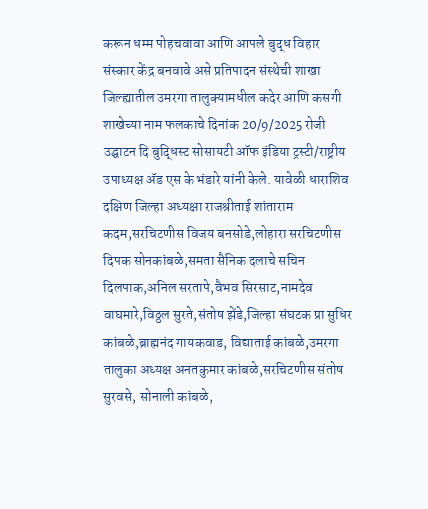करून धम्म पोहचवावा आणि आपले बुद्ध विहार संस्कार केंद्र बनवावे असे प्रतिपादन संस्थेची शाखा जिल्ह्यातील उमरगा तालुक्यामधील कदेर आणि कसगी शाखेच्या नाम फलकाचे दिनांक 20/9/2025 रोजी उद्घाटन दि बुद्धिस्ट सोसायटी ऑफ इंडिया ट्रस्टी/राष्ट्रीय उपाध्यक्ष ॲड एस के भंडारे यांनी केले. यावेळी धाराशिव दक्षिण जिल्हा अध्यक्षा राजश्रीताई शांताराम कदम,सरचिटणीस विजय बनसोडे,लोहारा सरचिटणीस दिपक सोनकांबळे,समता सैनिक दलाचे सचिन दिलपाक,अनिल सरतापे,वैभव सिरसाट,नामदेव वाघमारे,विठ्ठल सुरते,संतोष झेंडे,जिल्हा संघटक प्रा सुधिर कांबळे,ब्राह्मनंद गायकवाड, विद्याताई कांबळे,उमरगा तालुका अध्यक्ष अनतकुमार कांबळे,सरचिटणीस संतोष सुरवसे, सोनाली कांबळे,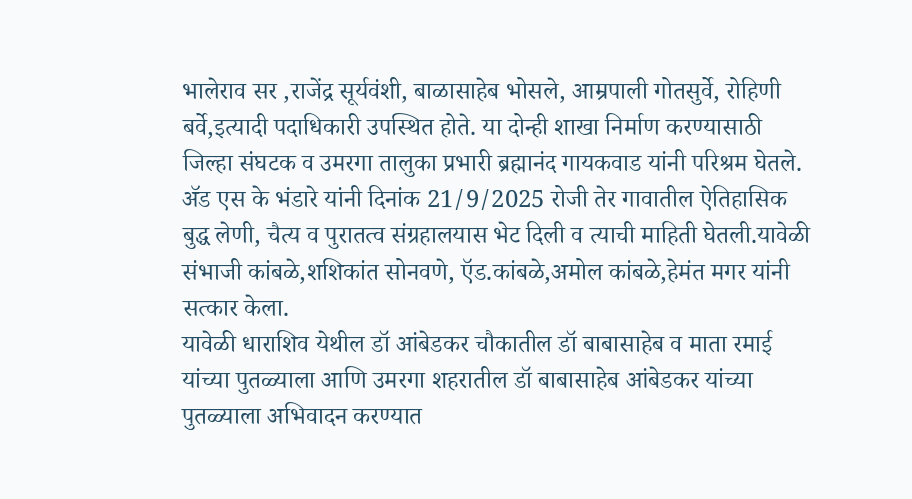भालेराव सर ,राजेंद्र सूर्यवंशी, बाळासाहेब भोसले, आम्रपाली गोतसुर्वे, रोहिणी बर्वे,इत्यादी पदाधिकारी उपस्थित होते. या दोन्ही शाखा निर्माण करण्यासाठी जिल्हा संघटक व उमरगा तालुका प्रभारी ब्रह्मानंद गायकवाड यांनी परिश्रम घेतले.
ॲड एस के भंडारे यांनी दिनांक 21/9/2025 रोजी तेर गावातील ऐतिहासिक बुद्ध लेणी, चैत्य व पुरातत्व संग्रहालयास भेट दिली व त्याची माहिती घेतली.यावेळी संभाजी कांबळे,शशिकांत सोनवणे, ऍड.कांबळे,अमोल कांबळे,हेमंत मगर यांनी सत्कार केला.
यावेळी धाराशिव येथील डॉ आंबेडकर चौकातील डॉ बाबासाहेब व माता रमाई यांच्या पुतळ्याला आणि उमरगा शहरातील डॉ बाबासाहेब आंबेडकर यांच्या पुतळ्याला अभिवादन करण्यात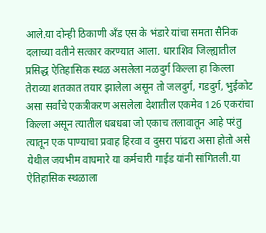आले.या दोन्ही ठिकाणी अँड एस के भंडारे यांचा समता सैनिक दलाच्या वतीने सत्कार करण्यात आला. धाराशिव जिल्ह्यातील प्रसिद्ध ऐतिहासिक स्थळ असलेला नळदुर्ग किल्ला हा किल्ला तेराव्या शतकात तयार झालेला असून तो जलदुर्ग, गडदुर्ग, भुईकोट असा सर्वांचे एकत्रीकरण असलेला देशातील एकमेव 126 एकरांचा किल्ला असून त्यातील धबधबा जो एकाच तलावातून आहे परंतु त्यातून एक पाण्याचा प्रवाह हिरवा व दुसरा पांढरा असा होतो असे येथील जयभीम वाघमारे या कर्मचारी गाईड यांनी सांगितली.या ऐतिहासिक स्थळाला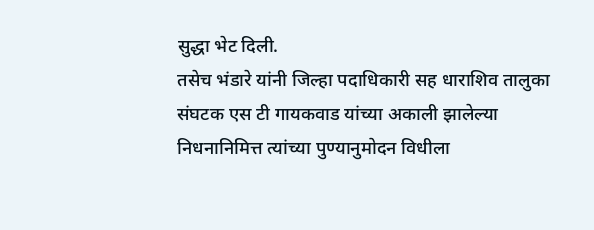सुद्धा भेट दिली.
तसेच भंडारे यांनी जिल्हा पदाधिकारी सह धाराशिव तालुका संघटक एस टी गायकवाड यांच्या अकाली झालेल्या निधनानिमित्त त्यांच्या पुण्यानुमोदन विधीला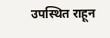उपस्थित राहून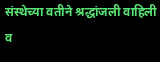संस्थेच्या वतीने श्रद्धांजली वाहिली व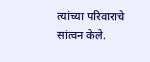त्यांच्या परिवाराचे सांत्वन केले.